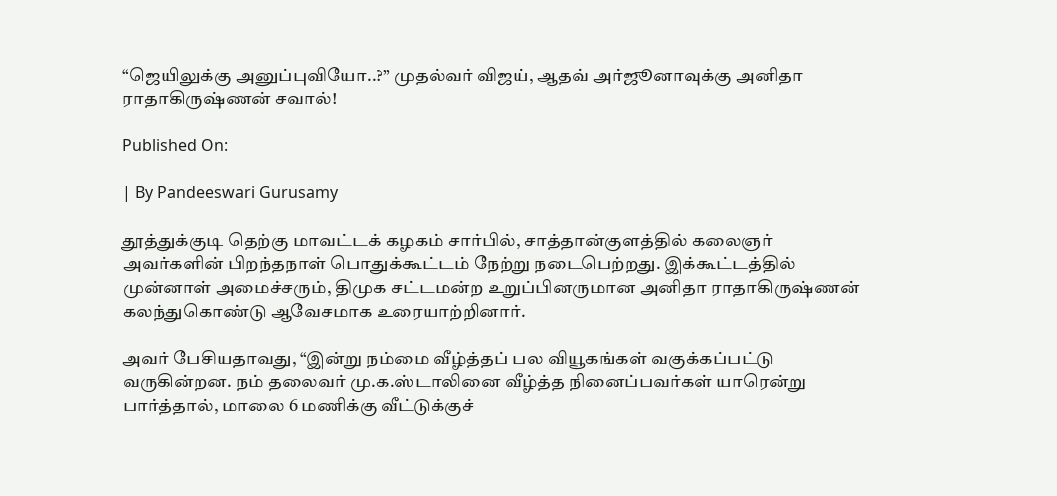“ஜெயிலுக்கு அனுப்புவியோ..?” முதல்வர் விஜய், ஆதவ் அர்ஜூனாவுக்கு அனிதா ராதாகிருஷ்ணன் சவால்!

Published On:

| By Pandeeswari Gurusamy

தூத்துக்குடி தெற்கு மாவட்டக் கழகம் சார்பில், சாத்தான்குளத்தில் கலைஞர் அவர்களின் பிறந்தநாள் பொதுக்கூட்டம் நேற்று நடைபெற்றது. இக்கூட்டத்தில் முன்னாள் அமைச்சரும், திமுக சட்டமன்ற உறுப்பினருமான அனிதா ராதாகிருஷ்ணன் கலந்துகொண்டு ஆவேசமாக உரையாற்றினார்.

அவர் பேசியதாவது, “இன்று நம்மை வீழ்த்தப் பல வியூகங்கள் வகுக்கப்பட்டு வருகின்றன. நம் தலைவர் மு.க.ஸ்டாலினை வீழ்த்த நினைப்பவர்கள் யாரென்று பார்த்தால், மாலை 6 மணிக்கு வீட்டுக்குச்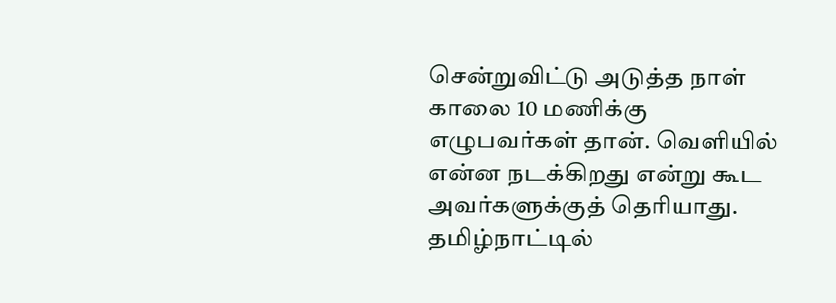சென்றுவிட்டு அடுத்த நாள் காலை 10 மணிக்கு எழுபவர்கள் தான். வெளியில் என்ன நடக்கிறது என்று கூட அவர்களுக்குத் தெரியாது. தமிழ்நாட்டில்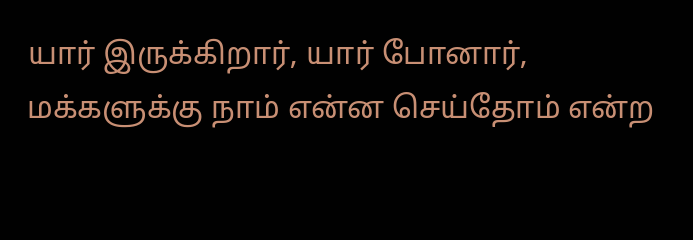யார் இருக்கிறார், யார் போனார், மக்களுக்கு நாம் என்ன செய்தோம் என்ற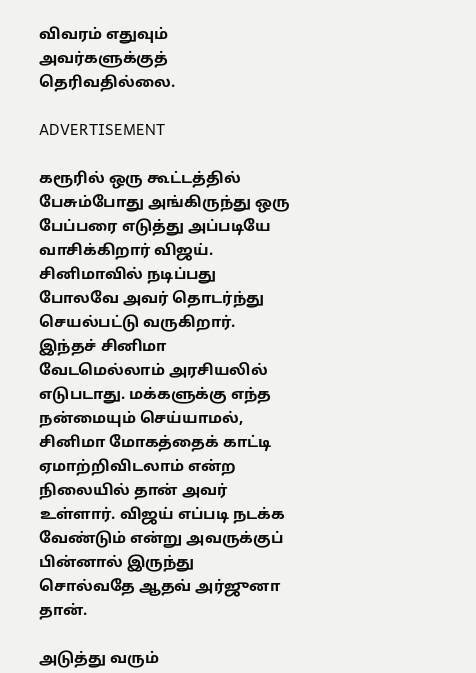விவரம் எதுவும் அவர்களுக்குத் தெரிவதில்லை.

ADVERTISEMENT

கரூரில் ஒரு கூட்டத்தில் பேசும்போது அங்கிருந்து ஒரு பேப்பரை எடுத்து அப்படியே வாசிக்கிறார் விஜய். சினிமாவில் நடிப்பது போலவே அவர் தொடர்ந்து செயல்பட்டு வருகிறார். இந்தச் சினிமா வேடமெல்லாம் அரசியலில் எடுபடாது. மக்களுக்கு எந்த நன்மையும் செய்யாமல், சினிமா மோகத்தைக் காட்டி ஏமாற்றிவிடலாம் என்ற நிலையில் தான் அவர் உள்ளார். விஜய் எப்படி நடக்க வேண்டும் என்று அவருக்குப் பின்னால் இருந்து சொல்வதே ஆதவ் அர்ஜுனா தான்.

அடுத்து வரும்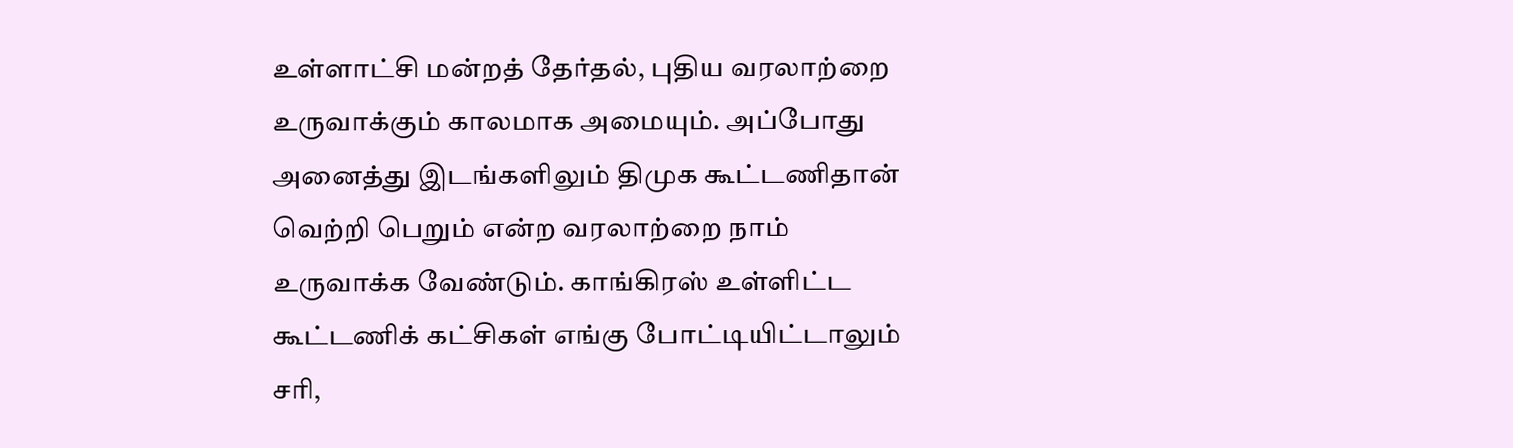உள்ளாட்சி மன்றத் தேர்தல், புதிய வரலாற்றை உருவாக்கும் காலமாக அமையும். அப்போது அனைத்து இடங்களிலும் திமுக கூட்டணிதான் வெற்றி பெறும் என்ற வரலாற்றை நாம் உருவாக்க வேண்டும். காங்கிரஸ் உள்ளிட்ட கூட்டணிக் கட்சிகள் எங்கு போட்டியிட்டாலும் சரி,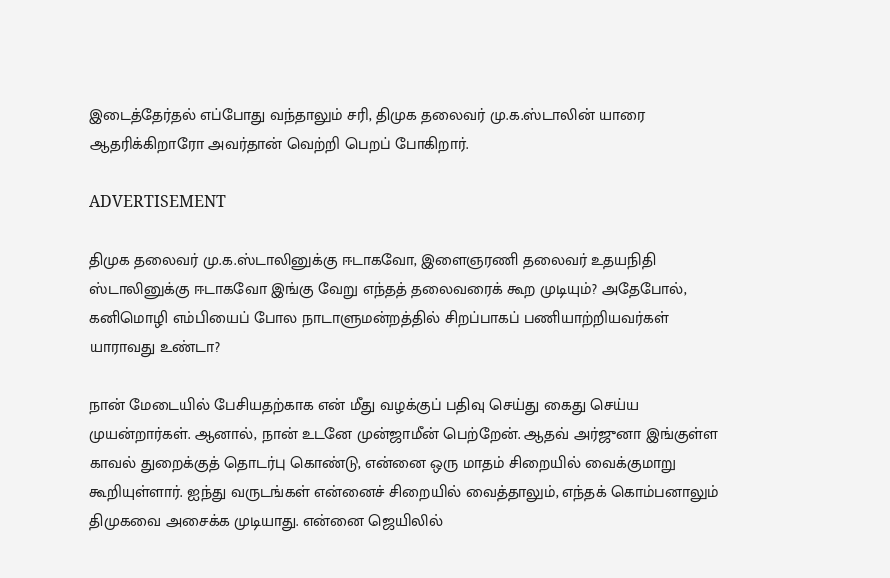இடைத்தேர்தல் எப்போது வந்தாலும் சரி, திமுக தலைவர் மு.க.ஸ்டாலின் யாரை ஆதரிக்கிறாரோ அவர்தான் வெற்றி பெறப் போகிறார்.

ADVERTISEMENT

திமுக தலைவர் மு.க.ஸ்டாலினுக்கு ஈடாகவோ, இளைஞரணி தலைவர் உதயநிதி ஸ்டாலினுக்கு ஈடாகவோ இங்கு வேறு எந்தத் தலைவரைக் கூற முடியும்? அதேபோல், கனிமொழி எம்பியைப் போல நாடாளுமன்றத்தில் சிறப்பாகப் பணியாற்றியவர்கள் யாராவது உண்டா?

நான் மேடையில் பேசியதற்காக என் மீது வழக்குப் பதிவு செய்து கைது செய்ய முயன்றார்கள். ஆனால், நான் உடனே முன்ஜாமீன் பெற்றேன். ஆதவ் அர்ஜுனா இங்குள்ள காவல் துறைக்குத் தொடர்பு கொண்டு, என்னை ஒரு மாதம் சிறையில் வைக்குமாறு கூறியுள்ளார். ஐந்து வருடங்கள் என்னைச் சிறையில் வைத்தாலும், எந்தக் கொம்பனாலும் திமுகவை அசைக்க முடியாது. என்னை ஜெயிலில்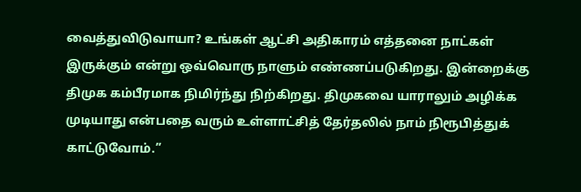வைத்துவிடுவாயா? உங்கள் ஆட்சி அதிகாரம் எத்தனை நாட்கள் இருக்கும் என்று ஒவ்வொரு நாளும் எண்ணப்படுகிறது. இன்றைக்கு திமுக கம்பீரமாக நிமிர்ந்து நிற்கிறது. திமுகவை யாராலும் அழிக்க முடியாது என்பதை வரும் உள்ளாட்சித் தேர்தலில் நாம் நிரூபித்துக் காட்டுவோம்.”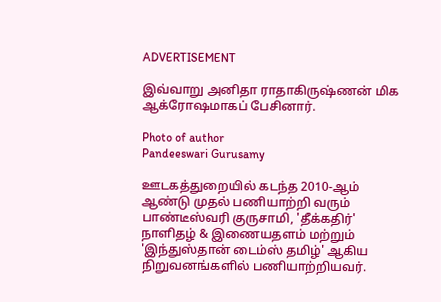ADVERTISEMENT

இவ்வாறு அனிதா ராதாகிருஷ்ணன் மிக ஆக்ரோஷமாகப் பேசினார்.

Photo of author
Pandeeswari Gurusamy

ஊடகத்துறையில் கடந்த 2010-ஆம் ஆண்டு முதல் பணியாற்றி வரும் பாண்டீஸ்வரி குருசாமி, 'தீக்கதிர்' நாளிதழ் & இணையதளம் மற்றும் 'இந்துஸ்தான் டைம்ஸ் தமிழ்' ஆகிய நிறுவனங்களில் பணியாற்றியவர்.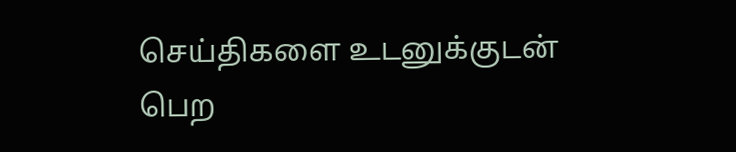செய்திகளை உடனுக்குடன் பெற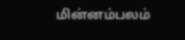மின்னம்பலம்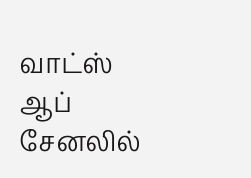வாட்ஸ் ஆப் சேனலில்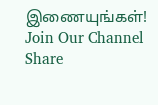இணையுங்கள்!
Join Our Channel
Share